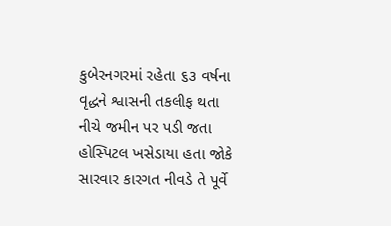કુબેરનગરમાં રહેતા ૬૩ વર્ષના વૃદ્ધને શ્વાસની તકલીફ થતા નીચે જમીન પર પડી જતા હોસ્પિટલ ખસેડાયા હતા જોકે સારવાર કારગત નીવડે તે પૂર્વે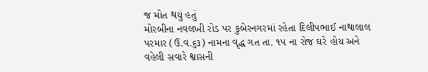જ મોત થયું હતું
મોરબીના નવલખી રોડ પર કુબેરનગરમાં રહેતા દિલીપભાઈ નાથાલાલ પરમાર (ઉ.વ.૬૩) નામના વૃદ્ધ ગત તા. ૧૫ ના રોજ ઘરે હોય અને વહેલી સવારે શ્વાસની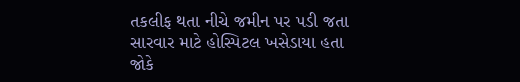તકલીફ થતા નીચે જમીન પર પડી જતા સારવાર માટે હોસ્પિટલ ખસેડાયા હતા જોકે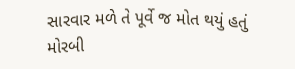સારવાર મળે તે પૂર્વે જ મોત થયું હતું મોરબી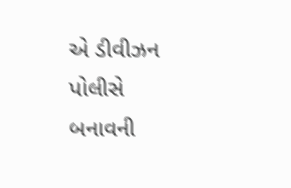એ ડીવીઝન પોલીસે બનાવની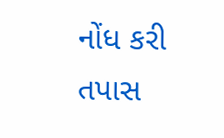નોંધ કરી તપાસ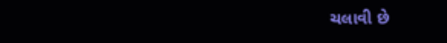ચલાવી છે